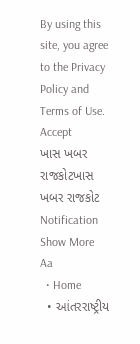By using this site, you agree to the Privacy Policy and Terms of Use.
Accept
ખાસ ખબર રાજકોટખાસ ખબર રાજકોટ
Notification Show More
Aa
  • Home
  • આંતરરાષ્ટ્રીય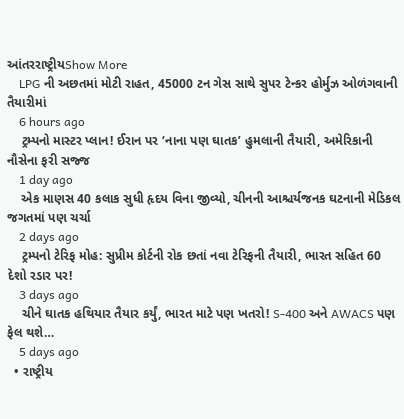આંતરરાષ્ટ્રીયShow More
    LPG ની અછતમાં મોટી રાહત, 45000 ટન ગેસ સાથે સુપર ટેન્કર હોર્મુઝ ઓળંગવાની તૈયારીમાં
    6 hours ago
    ટ્રમ્પનો માસ્ટર પ્લાન! ઈરાન પર ‘નાના પણ ઘાતક’ હુમલાની તૈયારી, અમેરિકાની નૌસેના ફરી સજ્જ
    1 day ago
    એક માણસ 40 કલાક સુધી હૃદય વિના જીવ્યો, ચીનની આશ્ચર્યજનક ઘટનાની મેડિકલ જગતમાં પણ ચર્ચા
    2 days ago
    ટ્રમ્પનો ટેરિફ મોહ: સુપ્રીમ કોર્ટની રોક છતાં નવા ટેરિફની તૈયારી, ભારત સહિત 60 દેશો રડાર પર!
    3 days ago
    ચીને ઘાતક હથિયાર તૈયાર કર્યું, ભારત માટે પણ ખતરો! S-400 અને AWACS પણ ફેલ થશે…
    5 days ago
  • રાષ્ટ્રીય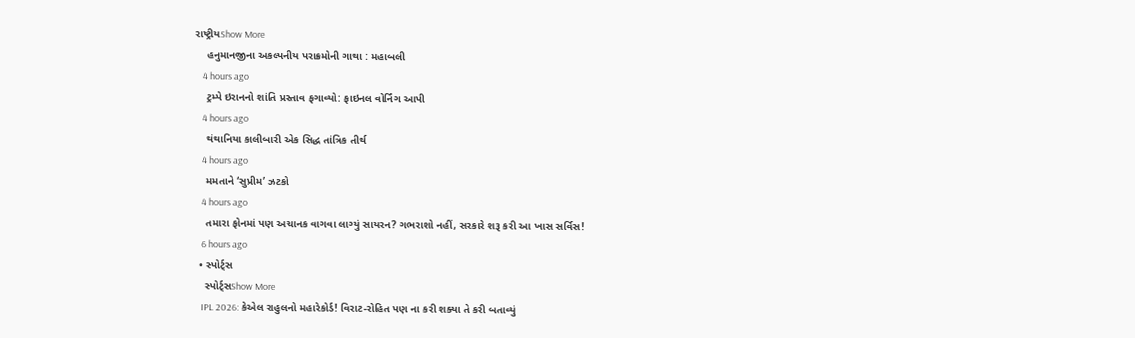રાષ્ટ્રીયShow More
    હનુમાનજીના અકલ્પનીય પરાક્રમોની ગાથા : મહાબલી
    4 hours ago
    ટ્રમ્પે ઇરાનનો શાંતિ પ્રસ્તાવ ફગાવ્યો: ફાઇનલ વોર્નિંગ આપી
    4 hours ago
    થંથાનિયા કાલીબારી એક સિદ્ધ તાંત્રિક તીર્થ
    4 hours ago
    મમતાને ‘સુપ્રીમ’ ઝટકો
    4 hours ago
    તમારા ફોનમાં પણ અચાનક વાગવા લાગ્યું સાયરન? ગભરાશો નહીં, સરકારે શરૂ કરી આ ખાસ સર્વિસ!
    6 hours ago
  • સ્પોર્ટ્સ
    સ્પોર્ટ્સShow More
    IPL 2026: કેએલ રાહુલનો મહારેકોર્ડ! વિરાટ-રોહિત પણ ના કરી શક્યા તે કરી બતાવ્યું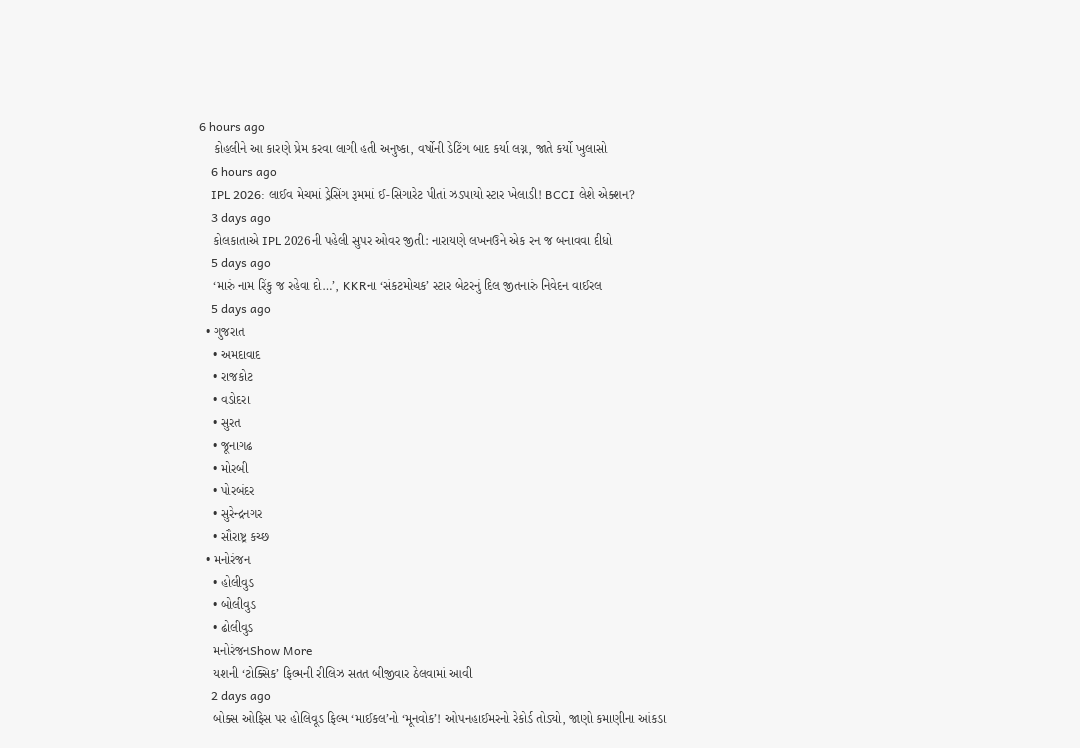6 hours ago
    કોહલીને આ કારણે પ્રેમ કરવા લાગી હતી અનુષ્કા, વર્ષોની ડેટિંગ બાદ કર્યા લગ્ન, જાતે કર્યો ખુલાસો
    6 hours ago
    IPL 2026: લાઈવ મેચમાં ડ્રેસિંગ રૂમમાં ઈ-સિગારેટ પીતાં ઝડપાયો સ્ટાર ખેલાડી! BCCI લેશે એક્શન?
    3 days ago
    કોલકાતાએ IPL 2026ની પહેલી સુપર ઓવર જીતી: નારાયણે લખનઉને એક રન જ બનાવવા દીધો
    5 days ago
    ‘મારું નામ રિંકુ જ રહેવા દો…’, KKRના ‘સંકટમોચક’ સ્ટાર બેટરનું દિલ જીતનારું નિવેદન વાઈરલ
    5 days ago
  • ગુજરાત
    • અમદાવાદ
    • રાજકોટ
    • વડોદરા
    • સુરત
    • જૂનાગઢ
    • મોરબી
    • પોરબંદર
    • સુરેન્દ્રનગર
    • સૌરાષ્ટ્ર કચ્છ
  • મનોરંજન
    • હોલીવુડ
    • બોલીવુડ
    • ઢોલીવુડ
    મનોરંજનShow More
    યશની ‘ટોક્સિક’ ફિલ્મની રીલિઝ સતત બીજીવાર ઠેલવામાં આવી
    2 days ago
    બોક્સ ઓફિસ પર હોલિવૂડ ફિલ્મ ‘માઈકલ’નો ‘મૂનવોક’! ઓપનહાઈમરનો રેકોર્ડ તોડ્યો, જાણો કમાણીના આંકડા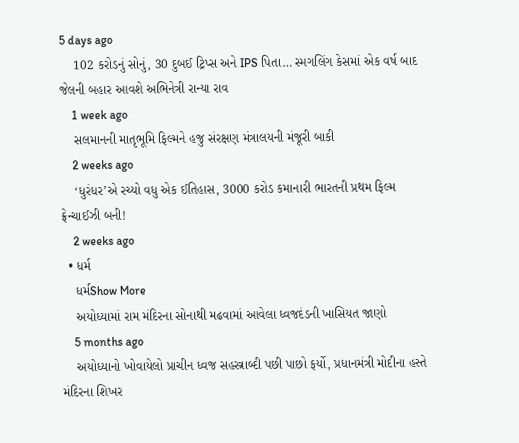5 days ago
    102 કરોડનું સોનું, 30 દુબઈ ટ્રિપ્સ અને IPS પિતા… સ્મગલિંગ કેસમાં એક વર્ષ બાદ જેલની બહાર આવશે અભિનેત્રી રાન્યા રાવ
    1 week ago
    સલમાનની માતૃભૂમિ ફિલ્મને હજુ સંરક્ષણ મંત્રાલયની મંજૂરી બાકી
    2 weeks ago
    ‘ધુરંધર’એ રચ્યો વધુ એક ઈતિહાસ, 3000 કરોડ કમાનારી ભારતની પ્રથમ ફિલ્મ ફ્રેન્ચાઈઝી બની!
    2 weeks ago
  • ધર્મ
    ધર્મShow More
    અયોધ્યામાં રામ મંદિરના સોનાથી મઢવામાં આવેલા ધ્વજદંડની ખાસિયત જાણો
    5 months ago
    અયોધ્યાનો ખોવાયેલો પ્રાચીન ધ્વજ સહસ્ત્રાબ્દી પછી પાછો ફર્યો, પ્રધાનમંત્રી મોદીના હસ્તે મંદિરના શિખર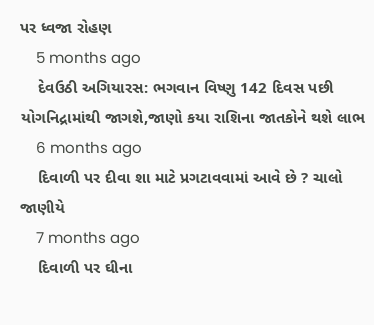પર ધ્વજા રોહણ
    5 months ago
    દેવઉઠી અગિયારસ: ભગવાન વિષ્ણુ 142 દિવસ પછી યોગનિદ્રામાંથી જાગશે,જાણો કયા રાશિના જાતકોને થશે લાભ
    6 months ago
    દિવાળી પર દીવા શા માટે પ્રગટાવવામાં આવે છે ? ચાલો જાણીયે
    7 months ago
    દિવાળી પર ઘીના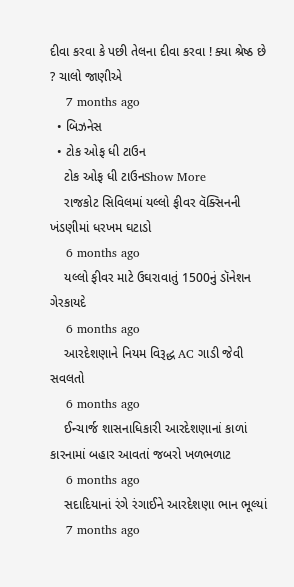દીવા કરવા કે પછી તેલના દીવા કરવા ! ક્યા શ્રેષ્ઠ છે ? ચાલો જાણીએ
    7 months ago
  • બિઝનેસ
  • ટોક ઓફ ધી ટાઉન
    ટોક ઓફ ધી ટાઉનShow More
    રાજકોટ સિવિલમાં યલ્લો ફીવર વૅક્સિનની ખંડણીમાં ધરખમ ઘટાડો
    6 months ago
    યલ્લો ફીવર માટે ઉઘરાવાતું 1500નું ડૉનેશન ગેરકાયદે
    6 months ago
    આરદેશણાને નિયમ વિરૂદ્ધ AC ગાડી જેવી સવલતો
    6 months ago
    ઈન્ચાર્જ શાસનાધિકારી આરદેશણાનાં કાળાં કારનામાં બહાર આવતાં જબરો ખળભળાટ
    6 months ago
    સદાદિયાનાં રંગે રંગાઈને આરદેશણા ભાન ભૂલ્યાં
    7 months ago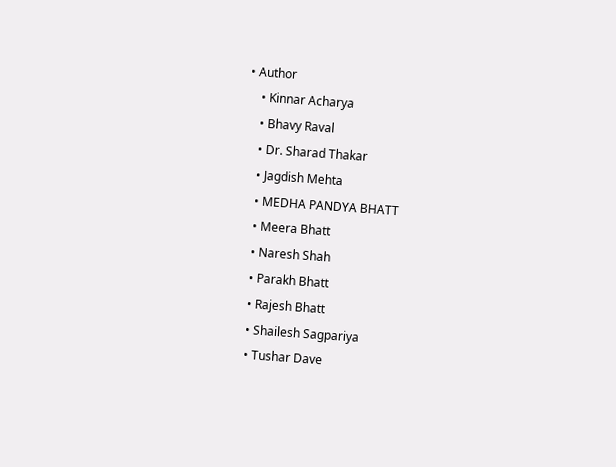• Author
    • Kinnar Acharya
    • Bhavy Raval
    • Dr. Sharad Thakar
    • Jagdish Mehta
    • MEDHA PANDYA BHATT
    • Meera Bhatt
    • Naresh Shah
    • Parakh Bhatt
    • Rajesh Bhatt
    • Shailesh Sagpariya
    • Tushar Dave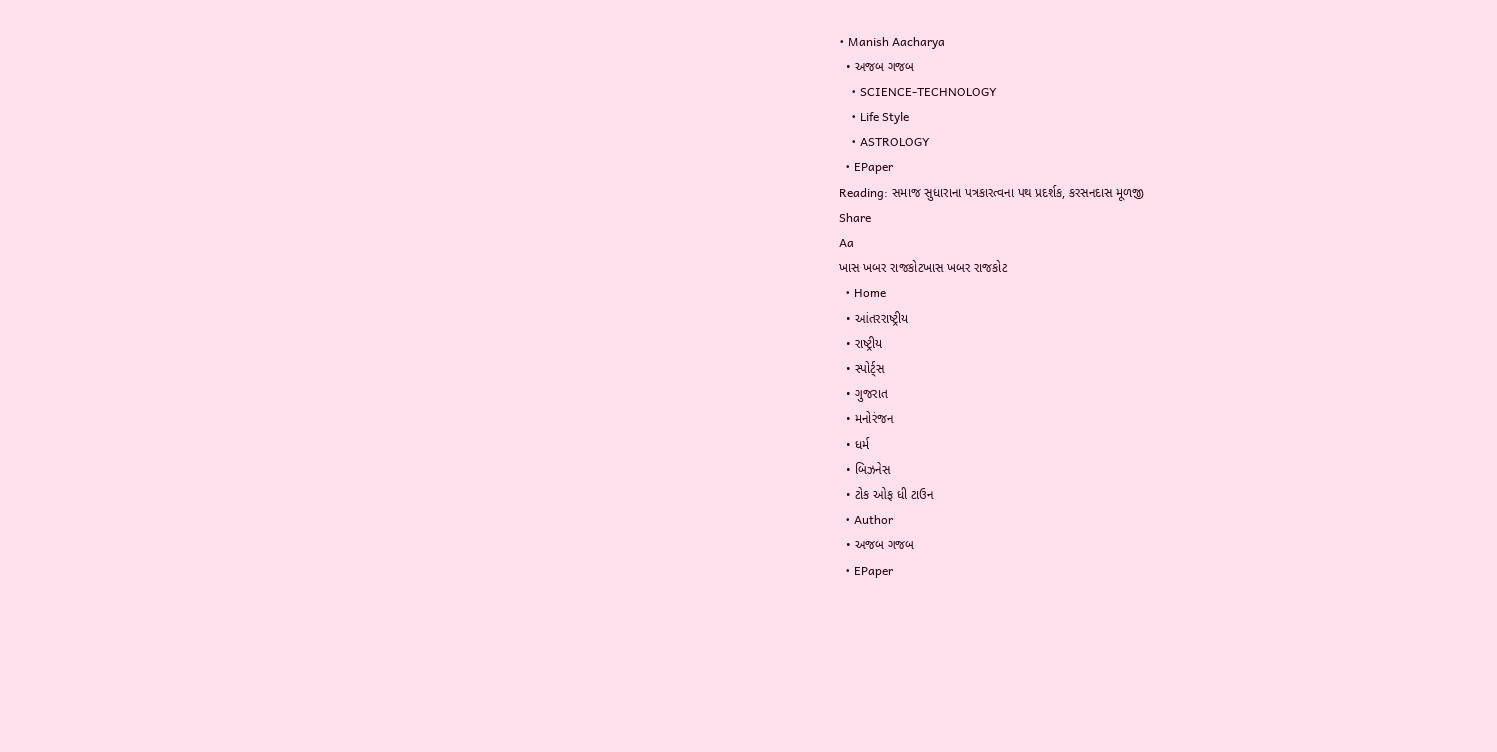• Manish Aacharya
  • અજબ ગજબ
    • SCIENCE-TECHNOLOGY
    • Life Style
    • ASTROLOGY
  • EPaper
Reading: સમાજ સુધારાના પત્રકારત્વના પથ પ્રદર્શક, કરસનદાસ મૂળજી
Share
Aa
ખાસ ખબર રાજકોટખાસ ખબર રાજકોટ
  • Home
  • આંતરરાષ્ટ્રીય
  • રાષ્ટ્રીય
  • સ્પોર્ટ્સ
  • ગુજરાત
  • મનોરંજન
  • ધર્મ
  • બિઝનેસ
  • ટોક ઓફ ધી ટાઉન
  • Author
  • અજબ ગજબ
  • EPaper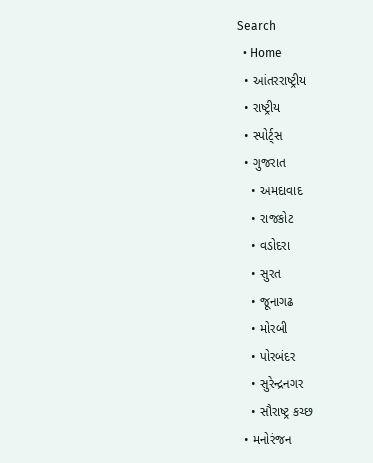Search
  • Home
  • આંતરરાષ્ટ્રીય
  • રાષ્ટ્રીય
  • સ્પોર્ટ્સ
  • ગુજરાત
    • અમદાવાદ
    • રાજકોટ
    • વડોદરા
    • સુરત
    • જૂનાગઢ
    • મોરબી
    • પોરબંદર
    • સુરેન્દ્રનગર
    • સૌરાષ્ટ્ર કચ્છ
  • મનોરંજન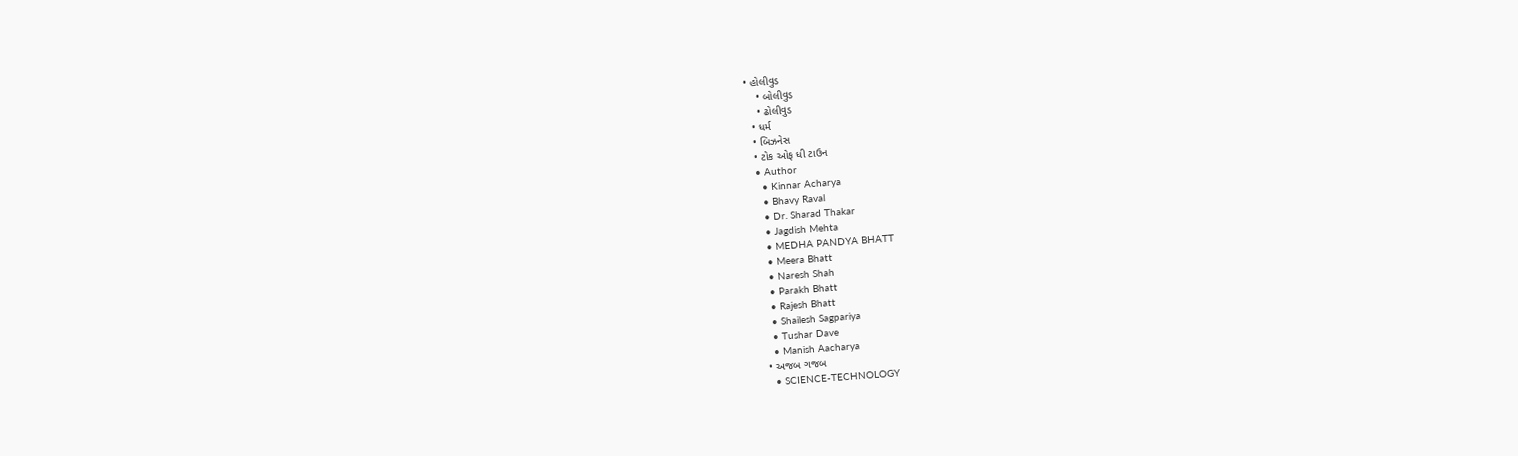• હોલીવુડ
    • બોલીવુડ
    • ઢોલીવુડ
  • ધર્મ
  • બિઝનેસ
  • ટોક ઓફ ધી ટાઉન
  • Author
    • Kinnar Acharya
    • Bhavy Raval
    • Dr. Sharad Thakar
    • Jagdish Mehta
    • MEDHA PANDYA BHATT
    • Meera Bhatt
    • Naresh Shah
    • Parakh Bhatt
    • Rajesh Bhatt
    • Shailesh Sagpariya
    • Tushar Dave
    • Manish Aacharya
  • અજબ ગજબ
    • SCIENCE-TECHNOLOGY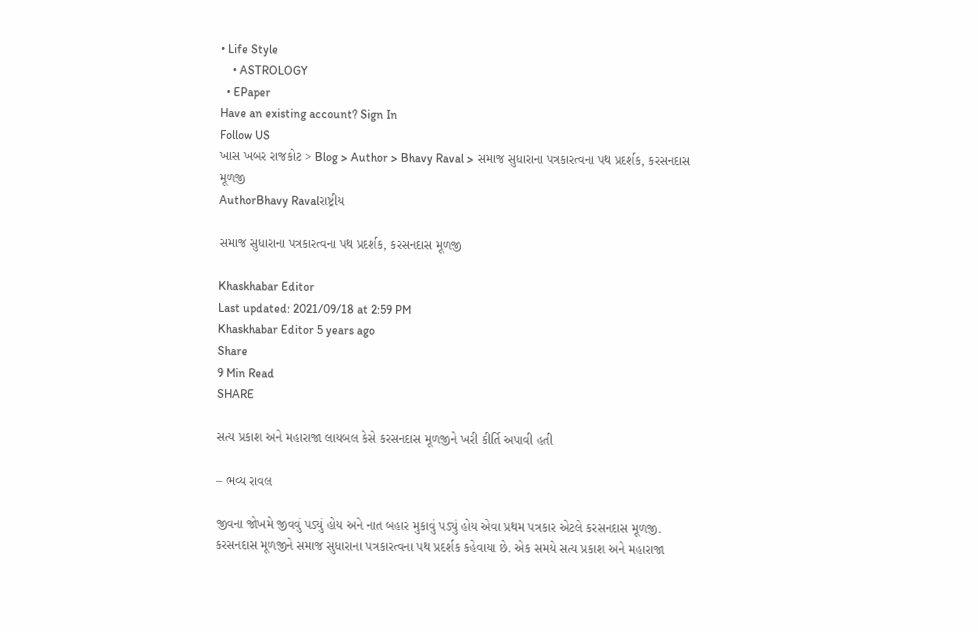• Life Style
    • ASTROLOGY
  • EPaper
Have an existing account? Sign In
Follow US
ખાસ ખબર રાજકોટ > Blog > Author > Bhavy Raval > સમાજ સુધારાના પત્રકારત્વના પથ પ્રદર્શક, કરસનદાસ મૂળજી
AuthorBhavy Ravalરાષ્ટ્રીય

સમાજ સુધારાના પત્રકારત્વના પથ પ્રદર્શક, કરસનદાસ મૂળજી

Khaskhabar Editor
Last updated: 2021/09/18 at 2:59 PM
Khaskhabar Editor 5 years ago
Share
9 Min Read
SHARE

સત્ય પ્રકાશ અને મહારાજા લાયબલ કેસે કરસનદાસ મૂળજીને ખરી કીર્તિ અપાવી હતી

– ભવ્ય રાવલ

જીવના જોખમે જીવવું પડ્યું હોય અને નાત બહાર મુકાવું પડ્યું હોય એવા પ્રથમ પત્રકાર એટલે કરસનદાસ મૂળજી. કરસનદાસ મૂળજીને સમાજ સુધારાના પત્રકારત્વના પથ પ્રદર્શક કહેવાયા છે. એક સમયે સત્ય પ્રકાશ અને મહારાજા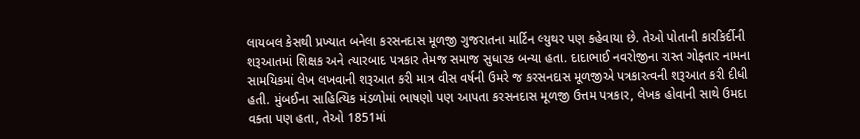લાયબલ કેસથી પ્રખ્યાત બનેલા કરસનદાસ મૂળજી ગુજરાતના માર્ટિન લ્યુથર પણ કહેવાયા છે. તેઓ પોતાની કારકિર્દીની શરૂઆતમાં શિક્ષક અને ત્યારબાદ પત્રકાર તેમજ સમાજ સુધારક બન્યા હતા. દાદાભાઈ નવરોજીના રાસ્ત ગોફ્તાર નામના સામયિકમાં લેખ લખવાની શરૂઆત કરી માત્ર વીસ વર્ષની ઉમરે જ કરસનદાસ મૂળજીએ પત્રકારત્વની શરૂઆત કરી દીધી હતી. મુંબઈના સાહિત્યિક મંડળોમાં ભાષણો પણ આપતા કરસનદાસ મૂળજી ઉત્તમ પત્રકાર, લેખક હોવાની સાથે ઉમદા વક્તા પણ હતા, તેઓ 1851માં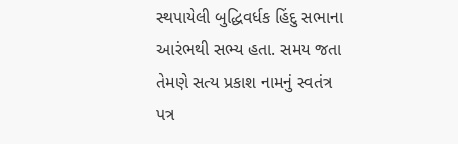સ્થપાયેલી બુદ્ધિવર્ધક હિંદુ સભાના આરંભથી સભ્ય હતા. સમય જતા તેમણે સત્ય પ્રકાશ નામનું સ્વતંત્ર પત્ર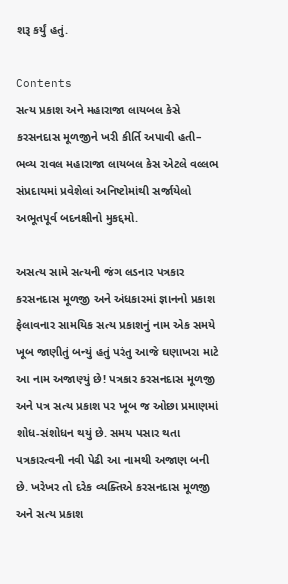શરૂ કર્યું હતું.

Contents
સત્ય પ્રકાશ અને મહારાજા લાયબલ કેસે કરસનદાસ મૂળજીને ખરી કીર્તિ અપાવી હતી– ભવ્ય રાવલ મહારાજા લાયબલ કેસ એટલે વલ્લભ સંપ્રદાયમાં પ્રવેશેલાં અનિષ્ટોમાંથી સર્જાયેલો અભૂતપૂર્વ બદનક્ષીનો મુકદ્દમો.

અસત્ય સામે સત્યની જંગ લડનાર પત્રકાર કરસનદાસ મૂળજી અને અંધકારમાં જ્ઞાનનો પ્રકાશ ફેલાવનાર સામયિક સત્ય પ્રકાશનું નામ એક સમયે ખૂબ જાણીતું બન્યું હતું પરંતુ આજે ઘણાખરા માટે આ નામ અજાણ્યું છે! પત્રકાર કરસનદાસ મૂળજી અને પત્ર સત્ય પ્રકાશ પર ખૂબ જ ઓછા પ્રમાણમાં શોધ-સંશોધન થયું છે. સમય પસાર થતા પત્રકારત્વની નવી પેઢી આ નામથી અજાણ બની છે. ખરેખર તો દરેક વ્યક્તિએ કરસનદાસ મૂળજી અને સત્ય પ્રકાશ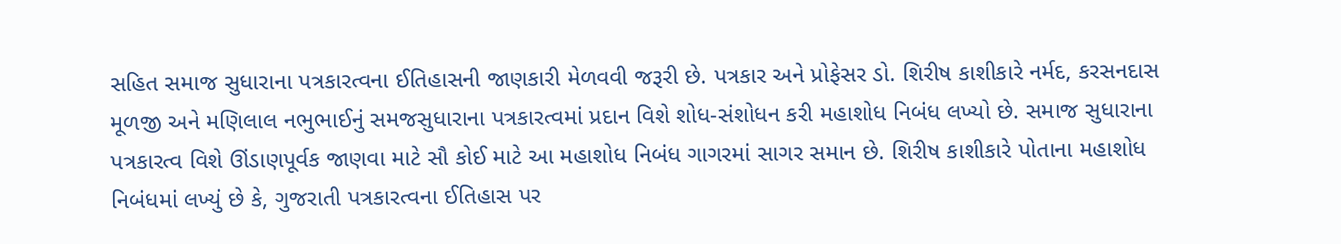સહિત સમાજ સુધારાના પત્રકારત્વના ઈતિહાસની જાણકારી મેળવવી જરૂરી છે. પત્રકાર અને પ્રોફેસર ડો. શિરીષ કાશીકારે નર્મદ, કરસનદાસ મૂળજી અને મણિલાલ નભુભાઈનું સમજસુધારાના પત્રકારત્વમાં પ્રદાન વિશે શોધ-સંશોધન કરી મહાશોધ નિબંધ લખ્યો છે. સમાજ સુધારાના પત્રકારત્વ વિશે ઊંડાણપૂર્વક જાણવા માટે સૌ કોઈ માટે આ મહાશોધ નિબંધ ગાગરમાં સાગર સમાન છે. શિરીષ કાશીકારે પોતાના મહાશોધ નિબંધમાં લખ્યું છે કે, ગુજરાતી પત્રકારત્વના ઈતિહાસ પર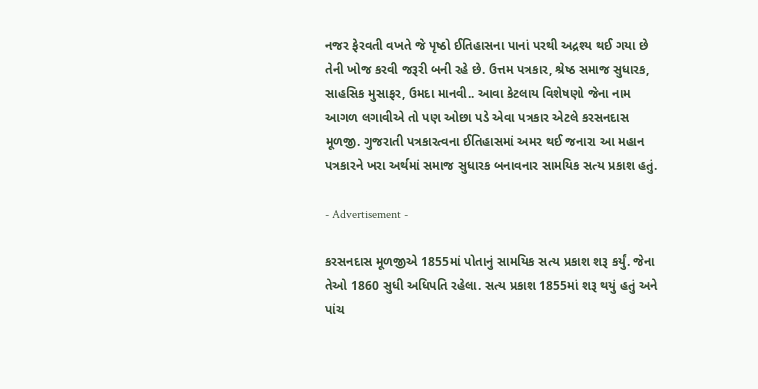નજર ફેરવતી વખતે જે પૃષ્ઠો ઈતિહાસના પાનાં પરથી અદ્રશ્ય થઈ ગયા છે તેની ખોજ કરવી જરૂરી બની રહે છે. ઉત્તમ પત્રકાર, શ્રેષ્ઠ સમાજ સુધારક, સાહસિક મુસાફર, ઉમદા માનવી.. આવા કેટલાય વિશેષણો જેના નામ આગળ લગાવીએ તો પણ ઓછા પડે એવા પત્રકાર એટલે કરસનદાસ મૂળજી. ગુજરાતી પત્રકારત્વના ઈતિહાસમાં અમર થઈ જનારા આ મહાન પત્રકારને ખરા અર્થમાં સમાજ સુધારક બનાવનાર સામયિક સત્ય પ્રકાશ હતું.

- Advertisement -

કરસનદાસ મૂળજીએ 1855માં પોતાનું સામયિક સત્ય પ્રકાશ શરૂ કર્યું. જેના તેઓ 1860 સુધી અધિપતિ રહેલા. સત્ય પ્રકાશ 1855માં શરૂ થયું હતું અને પાંચ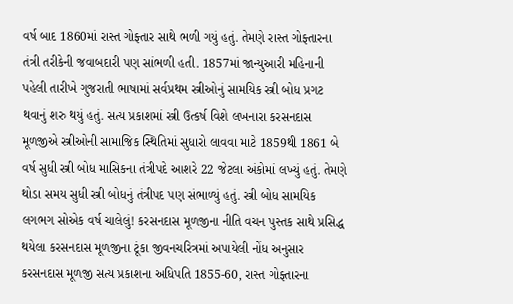વર્ષ બાદ 1860માં રાસ્ત ગોફ્તાર સાથે ભળી ગયું હતું. તેમણે રાસ્ત ગોફ્તારના તંત્રી તરીકેની જવાબદારી પણ સાંભળી હતી. 1857માં જાન્યુઆરી મહિનાની પહેલી તારીખે ગુજરાતી ભાષામાં સર્વપ્રથમ સ્ત્રીઓનું સામયિક સ્ત્રી બોધ પ્રગટ થવાનું શરુ થયું હતું. સત્ય પ્રકાશમાં સ્ત્રી ઉત્કર્ષ વિશે લખનારા કરસનદાસ મૂળજીએ સ્ત્રીઓની સામાજિક સ્થિતિમાં સુધારો લાવવા માટે 1859થી 1861 બે વર્ષ સુધી સ્ત્રી બોધ માસિકના તંત્રીપદે આશરે 22 જેટલા અંકોમાં લખ્યું હતું. તેમણે થોડા સમય સુધી સ્ત્રી બોધનું તંત્રીપદ પણ સંભાળ્યું હતું. સ્ત્રી બોધ સામયિક લગભગ સોએક વર્ષ ચાલેલું! કરસનદાસ મૂળજીના નીતિ વચન પુસ્તક સાથે પ્રસિદ્ધ થયેલા કરસનદાસ મૂળજીના ટૂંકા જીવનચરિત્રમાં અપાયેલી નોંધ અનુસાર કરસનદાસ મૂળજી સત્ય પ્રકાશના અધિપતિ 1855-60, રાસ્ત ગોફ્તારના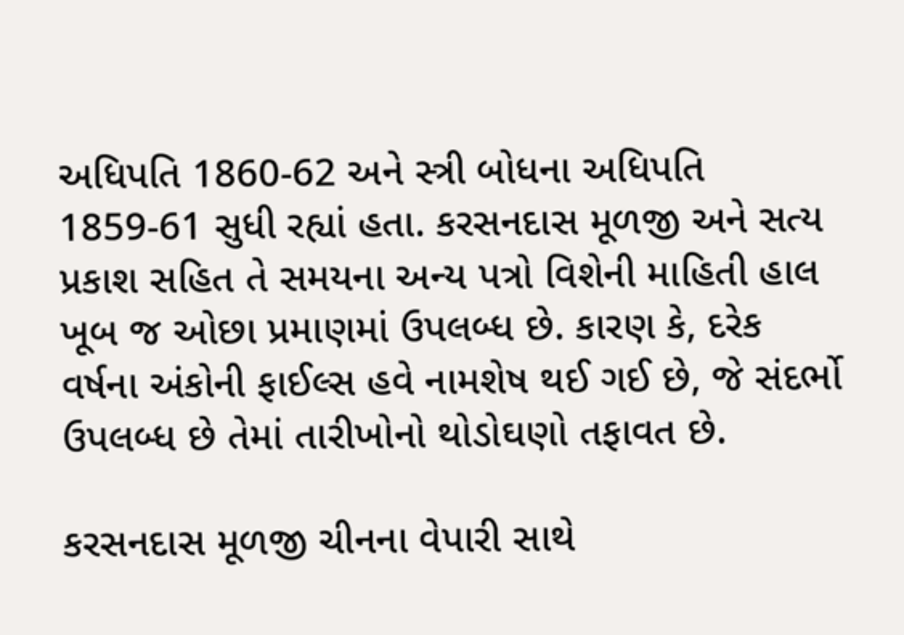અધિપતિ 1860-62 અને સ્ત્રી બોધના અધિપતિ 1859-61 સુધી રહ્યાં હતા. કરસનદાસ મૂળજી અને સત્ય પ્રકાશ સહિત તે સમયના અન્ય પત્રો વિશેની માહિતી હાલ ખૂબ જ ઓછા પ્રમાણમાં ઉપલબ્ધ છે. કારણ કે, દરેક વર્ષના અંકોની ફાઈલ્સ હવે નામશેષ થઈ ગઈ છે, જે સંદર્ભો ઉપલબ્ધ છે તેમાં તારીખોનો થોડોઘણો તફાવત છે.

કરસનદાસ મૂળજી ચીનના વેપારી સાથે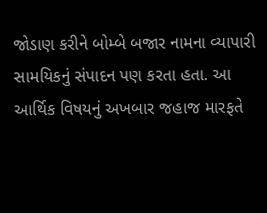જોડાણ કરીને બોમ્બે બજાર નામના વ્યાપારી સામયિકનું સંપાદન પણ કરતા હતા. આ આર્થિક વિષયનું અખબાર જહાજ મારફતે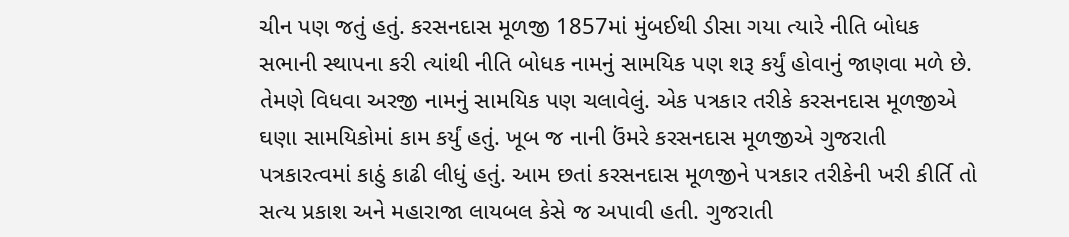ચીન પણ જતું હતું. કરસનદાસ મૂળજી 1857માં મુંબઈથી ડીસા ગયા ત્યારે નીતિ બોધક સભાની સ્થાપના કરી ત્યાંથી નીતિ બોધક નામનું સામયિક પણ શરૂ કર્યું હોવાનું જાણવા મળે છે. તેમણે વિધવા અરજી નામનું સામયિક પણ ચલાવેલું. એક પત્રકાર તરીકે કરસનદાસ મૂળજીએ ઘણા સામયિકોમાં કામ કર્યું હતું. ખૂબ જ નાની ઉંમરે કરસનદાસ મૂળજીએ ગુજરાતી પત્રકારત્વમાં કાઠું કાઢી લીધું હતું. આમ છતાં કરસનદાસ મૂળજીને પત્રકાર તરીકેની ખરી કીર્તિ તો સત્ય પ્રકાશ અને મહારાજા લાયબલ કેસે જ અપાવી હતી. ગુજરાતી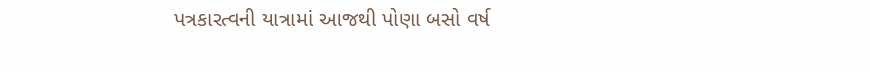પત્રકારત્વની યાત્રામાં આજથી પોણા બસો વર્ષ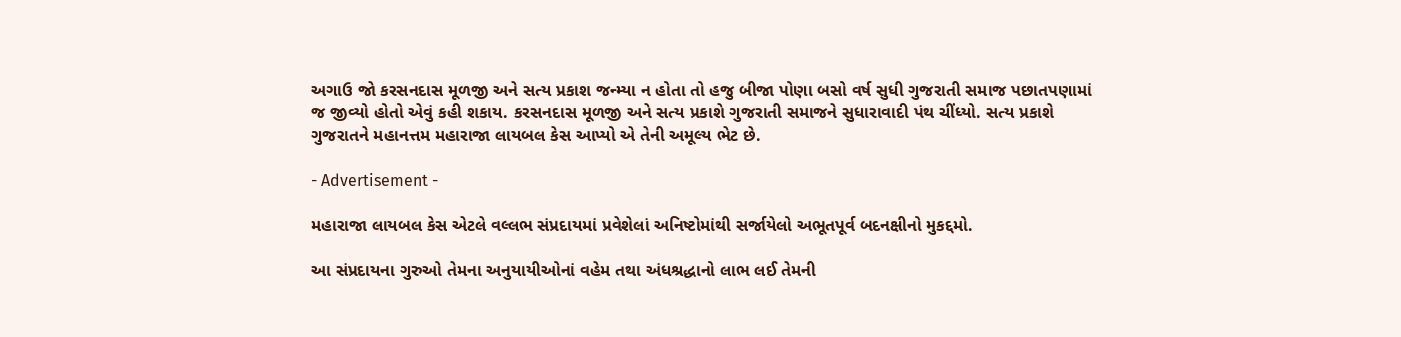અગાઉ જો કરસનદાસ મૂળજી અને સત્ય પ્રકાશ જન્મ્યા ન હોતા તો હજુ બીજા પોણા બસો વર્ષ સુધી ગુજરાતી સમાજ પછાતપણામાં જ જીવ્યો હોતો એવું કહી શકાય. કરસનદાસ મૂળજી અને સત્ય પ્રકાશે ગુજરાતી સમાજને સુધારાવાદી પંથ ચીંધ્યો. સત્ય પ્રકાશે ગુજરાતને મહાનત્તમ મહારાજા લાયબલ કેસ આપ્યો એ તેની અમૂલ્ય ભેટ છે.

- Advertisement -

મહારાજા લાયબલ કેસ એટલે વલ્લભ સંપ્રદાયમાં પ્રવેશેલાં અનિષ્ટોમાંથી સર્જાયેલો અભૂતપૂર્વ બદનક્ષીનો મુકદ્દમો.

આ સંપ્રદાયના ગુરુઓ તેમના અનુયાયીઓનાં વહેમ તથા અંધશ્રદ્ધાનો લાભ લઈ તેમની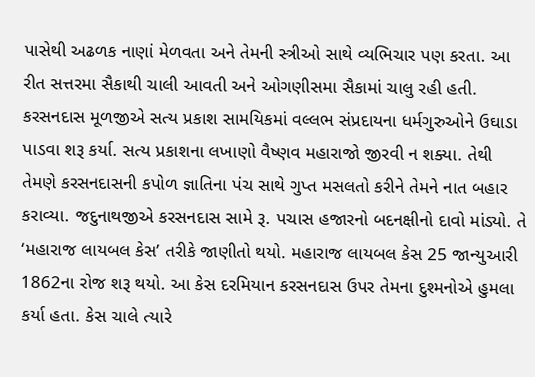પાસેથી અઢળક નાણાં મેળવતા અને તેમની સ્ત્રીઓ સાથે વ્યભિચાર પણ કરતા. આ રીત સત્તરમા સૈકાથી ચાલી આવતી અને ઓગણીસમા સૈકામાં ચાલુ રહી હતી. કરસનદાસ મૂળજીએ સત્ય પ્રકાશ સામયિકમાં વલ્લભ સંપ્રદાયના ધર્મગુરુઓને ઉઘાડા પાડવા શરૂ કર્યા. સત્ય પ્રકાશના લખાણો વૈષ્ણવ મહારાજો જીરવી ન શક્યા. તેથી તેમણે કરસનદાસની કપોળ જ્ઞાતિના પંચ સાથે ગુપ્ત મસલતો કરીને તેમને નાત બહાર કરાવ્યા. જદુનાથજીએ કરસનદાસ સામે રૂ. પચાસ હજારનો બદનક્ષીનો દાવો માંડ્યો. તે ‘મહારાજ લાયબલ કેસ’ તરીકે જાણીતો થયો. મહારાજ લાયબલ કેસ 25 જાન્યુઆરી 1862ના રોજ શરૂ થયો. આ કેસ દરમિયાન કરસનદાસ ઉપર તેમના દુશ્મનોએ હુમલા કર્યા હતા. કેસ ચાલે ત્યારે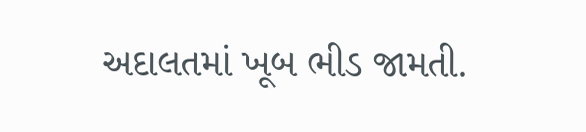અદાલતમાં ખૂબ ભીડ જામતી.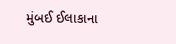મુંબઈ ઈલાકાના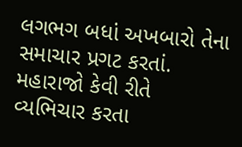લગભગ બધાં અખબારો તેના સમાચાર પ્રગટ કરતાં. મહારાજો કેવી રીતે વ્યભિચાર કરતા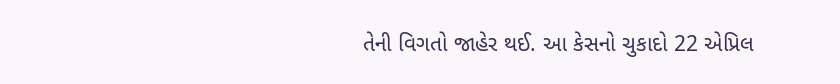તેની વિગતો જાહેર થઈ. આ કેસનો ચુકાદો 22 એપ્રિલ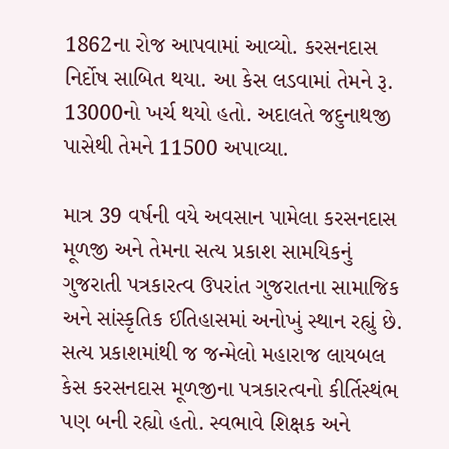1862ના રોજ આપવામાં આવ્યો. કરસનદાસ નિર્દોષ સાબિત થયા. આ કેસ લડવામાં તેમને રૂ. 13000નો ખર્ચ થયો હતો. અદાલતે જદુનાથજી પાસેથી તેમને 11500 અપાવ્યા.

માત્ર 39 વર્ષની વયે અવસાન પામેલા કરસનદાસ મૂળજી અને તેમના સત્ય પ્રકાશ સામયિકનું ગુજરાતી પત્રકારત્વ ઉપરાંત ગુજરાતના સામાજિક અને સાંસ્કૃતિક ઈતિહાસમાં અનોખું સ્થાન રહ્યું છે. સત્ય પ્રકાશમાંથી જ જન્મેલો મહારાજ લાયબલ કેસ કરસનદાસ મૂળજીના પત્રકારત્વનો કીર્તિસ્થંભ પણ બની રહ્યો હતો. સ્વભાવે શિક્ષક અને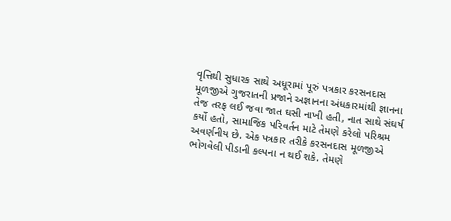વૃત્તિથી સુધારક સાથે અધૂરામાં પૂરું પત્રકાર કરસનદાસ મૂળજીએ ગુજરાતની પ્રજાને અજ્ઞાનના અંધકારમાંથી જ્ઞાનના તેજ તરફ લઈ જવા જાત ઘસી નાખી હતી, નાત સાથે સંઘર્ષ કર્યો હતો, સામાજિક પરિવર્તન માટે તેમણે કરેલો પરિશ્રમ અવર્ણનીય છે. એક પત્રકાર તરીકે કરસનદાસ મૂળજીએ ભોગવેલી પીડાની કલ્પના ન થઈ શકે. તેમણે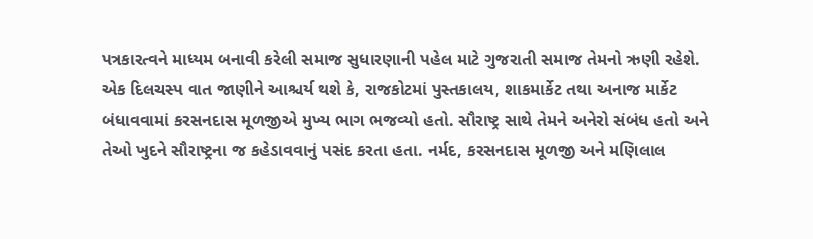પત્રકારત્વને માધ્યમ બનાવી કરેલી સમાજ સુધારણાની પહેલ માટે ગુજરાતી સમાજ તેમનો ઋણી રહેશે. એક દિલચસ્પ વાત જાણીને આશ્ચર્ય થશે કે, રાજકોટમાં પુસ્તકાલય, શાકમાર્કેટ તથા અનાજ માર્કેટ બંધાવવામાં કરસનદાસ મૂળજીએ મુખ્ય ભાગ ભજવ્યો હતો. સૌરાષ્ટ્ર સાથે તેમને અનેરો સંબંધ હતો અને તેઓ ખુદને સૌરાષ્ટ્રના જ કહેડાવવાનું પસંદ કરતા હતા. નર્મદ, કરસનદાસ મૂળજી અને મણિલાલ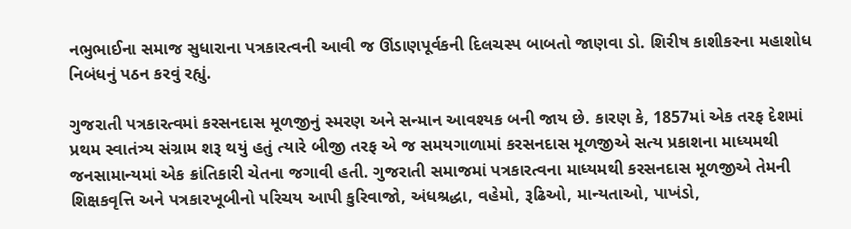નભુભાઈના સમાજ સુધારાના પત્રકારત્વની આવી જ ઊંડાણપૂર્વકની દિલચસ્પ બાબતો જાણવા ડો. શિરીષ કાશીકરના મહાશોધ નિબંધનું પઠન કરવું રહ્યું.

ગુજરાતી પત્રકારત્વમાં કરસનદાસ મૂળજીનું સ્મરણ અને સન્માન આવશ્યક બની જાય છે. કારણ કે, 1857માં એક તરફ દેશમાં પ્રથમ સ્વાતંત્ર્ય સંગ્રામ શરૂ થયું હતું ત્યારે બીજી તરફ એ જ સમયગાળામાં કરસનદાસ મૂળજીએ સત્ય પ્રકાશના માધ્યમથી જનસામાન્યમાં એક ક્રાંતિકારી ચેતના જગાવી હતી. ગુજરાતી સમાજમાં પત્રકારત્વના માધ્યમથી કરસનદાસ મૂળજીએ તેમની શિક્ષકવૃત્તિ અને પત્રકારખૂબીનો પરિચય આપી કુરિવાજો, અંધશ્રદ્ધા, વહેમો, રૂઢિઓ, માન્યતાઓ, પાખંડો,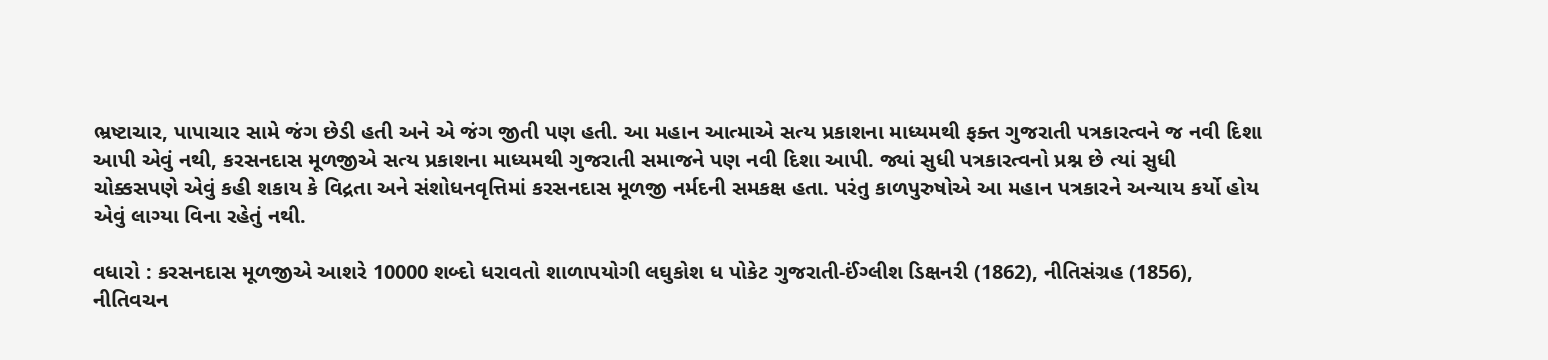ભ્રષ્ટાચાર, પાપાચાર સામે જંગ છેડી હતી અને એ જંગ જીતી પણ હતી. આ મહાન આત્માએ સત્ય પ્રકાશના માધ્યમથી ફક્ત ગુજરાતી પત્રકારત્વને જ નવી દિશા આપી એવું નથી, કરસનદાસ મૂળજીએ સત્ય પ્રકાશના માધ્યમથી ગુજરાતી સમાજને પણ નવી દિશા આપી. જ્યાં સુધી પત્રકારત્વનો પ્રશ્ન છે ત્યાં સુધી ચોક્કસપણે એવું કહી શકાય કે વિદ્રતા અને સંશોધનવૃત્તિમાં કરસનદાસ મૂળજી નર્મદની સમકક્ષ હતા. પરંતુ કાળપુરુષોએ આ મહાન પત્રકારને અન્યાય કર્યો હોય એવું લાગ્યા વિના રહેતું નથી.

વધારો : કરસનદાસ મૂળજીએ આશરે 10000 શબ્દો ધરાવતો શાળાપયોગી લઘુકોશ ધ પોકેટ ગુજરાતી-ઈંગ્લીશ ડિક્ષનરી (1862), નીતિસંગ્રહ (1856), નીતિવચન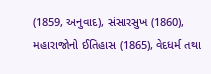(1859, અનુવાદ), સંસારસુખ (1860), મહારાજોનો ઈતિહાસ (1865), વેદધર્મ તથા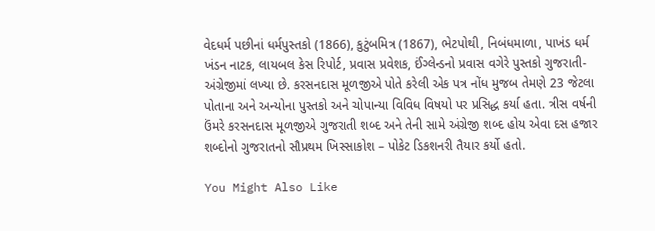વેદધર્મ પછીનાં ધર્મપુસ્તકો (1866), કુટુંબમિત્ર (1867), ભેટપોથી, નિબંધમાળા, પાખંડ ધર્મ ખંડન નાટક, લાયબલ કેસ રિપોર્ટ, પ્રવાસ પ્રવેશક, ઈંગ્લેન્ડનો પ્રવાસ વગેરે પુસ્તકો ગુજરાતી-અંગ્રેજીમાં લખ્યા છે. કરસનદાસ મૂળજીએ પોતે કરેલી એક પત્ર નોંધ મુજબ તેમણે 23 જેટલા પોતાના અને અન્યોના પુસ્તકો અને ચોપાન્યા વિવિધ વિષયો પર પ્રસિદ્ધ કર્યા હતા. ત્રીસ વર્ષની ઉંમરે કરસનદાસ મૂળજીએ ગુજરાતી શબ્દ અને તેની સામે અંગ્રેજી શબ્દ હોય એવા દસ હજાર શબ્દોનો ગુજરાતનો સૌપ્રથમ ખિસ્સાકોશ – પોકેટ ડિકશનરી તૈયાર કર્યો હતો.

You Might Also Like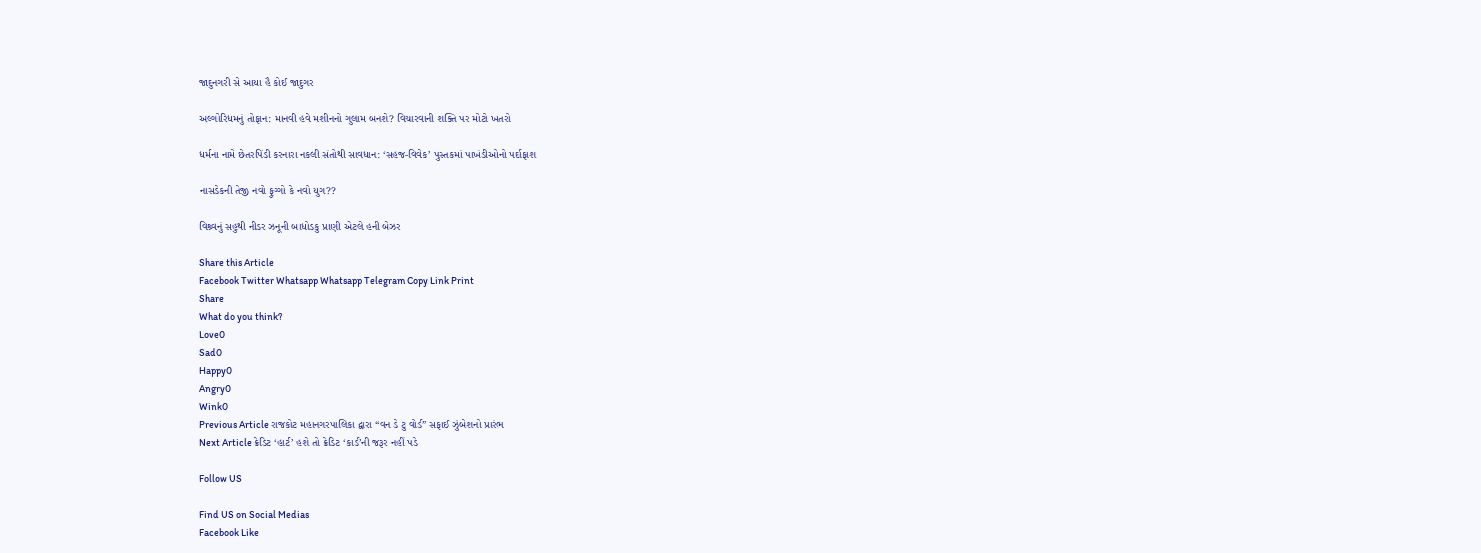જાદુનગરી સે આયા હૈ કોઈ જાદુગર

અલ્ગોરિધમનું તોફાન: માનવી હવે મશીનનો ગુલામ બનશે? વિચારવાની શક્તિ પર મોટો ખતરો

ધર્મના નામે છેતરપિંડી કરનારા નકલી સંતોથી સાવધાન: ‘સહજ-વિવેક’ પુસ્તકમાં પાખંડીઓનો પર્દાફાશ

નાસડેકની તેજી નવો ફુગ્ગો કે નવો યુગ??

વિશ્ર્વનું સહુથી નીડર ઝનૂની બાધોડકુ પ્રાણી એટલે હની બેઝર

Share this Article
Facebook Twitter Whatsapp Whatsapp Telegram Copy Link Print
Share
What do you think?
Love0
Sad0
Happy0
Angry0
Wink0
Previous Article રાજકોટ મહાનગરપાલિકા દ્વારા “વન ડે ટુ વોર્ડ” સફાઈ ઝુંબેશનો પ્રારંભ
Next Article ક્રેડિટ ‘હાર્ટ’ હશે તો ક્રેડિટ ‘કાર્ડ’ની જરૂર નહીં પડે

Follow US

Find US on Social Medias
Facebook Like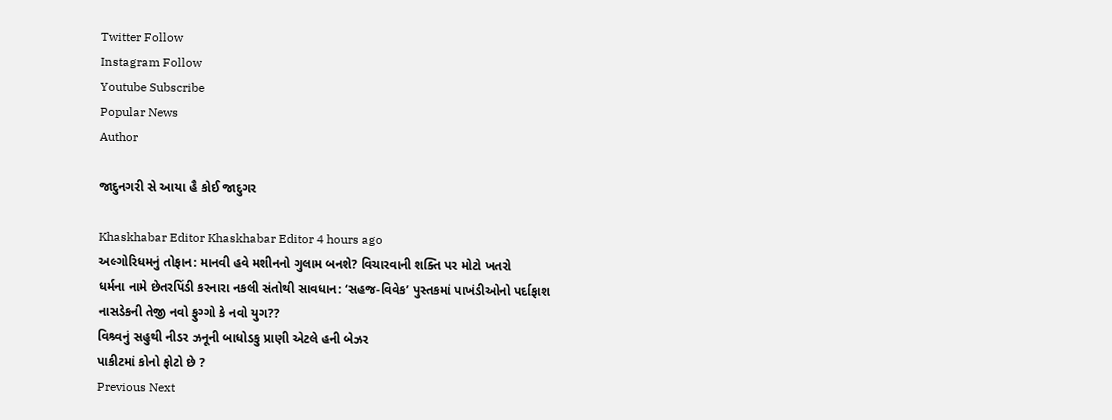Twitter Follow
Instagram Follow
Youtube Subscribe
Popular News
Author

જાદુનગરી સે આયા હૈ કોઈ જાદુગર

Khaskhabar Editor Khaskhabar Editor 4 hours ago
અલ્ગોરિધમનું તોફાન: માનવી હવે મશીનનો ગુલામ બનશે? વિચારવાની શક્તિ પર મોટો ખતરો
ધર્મના નામે છેતરપિંડી કરનારા નકલી સંતોથી સાવધાન: ‘સહજ-વિવેક’ પુસ્તકમાં પાખંડીઓનો પર્દાફાશ
નાસડેકની તેજી નવો ફુગ્ગો કે નવો યુગ??
વિશ્ર્વનું સહુથી નીડર ઝનૂની બાધોડકુ પ્રાણી એટલે હની બેઝર
પાકીટમાં કોનો ફોટો છે ?
Previous Next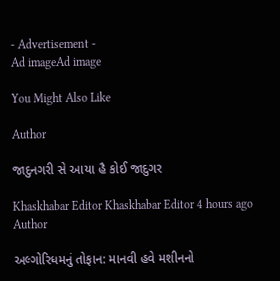- Advertisement -
Ad imageAd image

You Might Also Like

Author

જાદુનગરી સે આયા હૈ કોઈ જાદુગર

Khaskhabar Editor Khaskhabar Editor 4 hours ago
Author

અલ્ગોરિધમનું તોફાન: માનવી હવે મશીનનો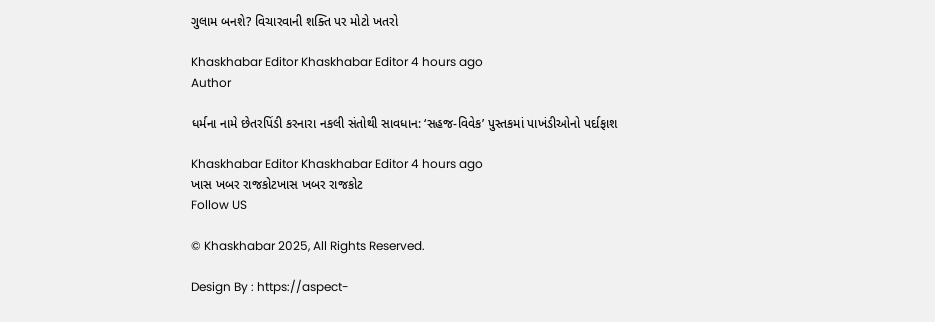ગુલામ બનશે? વિચારવાની શક્તિ પર મોટો ખતરો

Khaskhabar Editor Khaskhabar Editor 4 hours ago
Author

ધર્મના નામે છેતરપિંડી કરનારા નકલી સંતોથી સાવધાન: ‘સહજ-વિવેક’ પુસ્તકમાં પાખંડીઓનો પર્દાફાશ

Khaskhabar Editor Khaskhabar Editor 4 hours ago
ખાસ ખબર રાજકોટખાસ ખબર રાજકોટ
Follow US

© Khaskhabar 2025, All Rights Reserved.

Design By : https://aspect-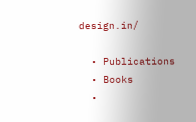design.in/

  • Publications
  • Books
  •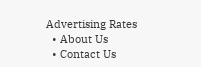Advertising Rates
  • About Us
  • Contact Us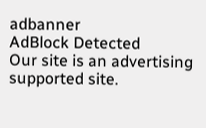adbanner
AdBlock Detected
Our site is an advertising supported site.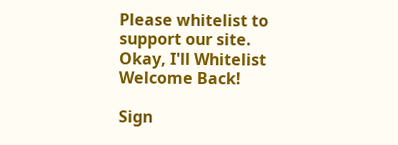Please whitelist to support our site.
Okay, I'll Whitelist
Welcome Back!

Sign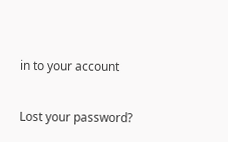in to your account

Lost your password?